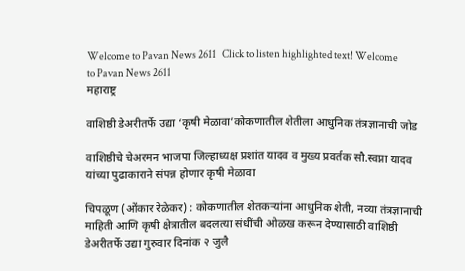Welcome to Pavan News 2611   Click to listen highlighted text! Welcome to Pavan News 2611
महाराष्ट्र

वाशिष्ठी डेअरीतर्फे उद्या ‘कृषी मेळावा’कोकणातील शेतीला आधुनिक तंत्रज्ञानाची जोड

वाशिष्ठीचे चेअरमन भाजपा जिल्हाध्यक्ष प्रशांत यादव व मुख्य प्रवर्तक सौ.स्वप्ना यादव यांच्या पुढाकाराने संपन्न होणार कृषी मेळावा

चिपळूण (ओंकार रेळेकर) : कोकणातील शेतकऱ्यांना आधुनिक शेती, नव्या तंत्रज्ञानाची माहिती आणि कृषी क्षेत्रातील बदलत्या संधींची ओळख करून देण्यासाठी वाशिष्ठी डेअरीतर्फे उद्या गुरुवार दिनांक २ जुलै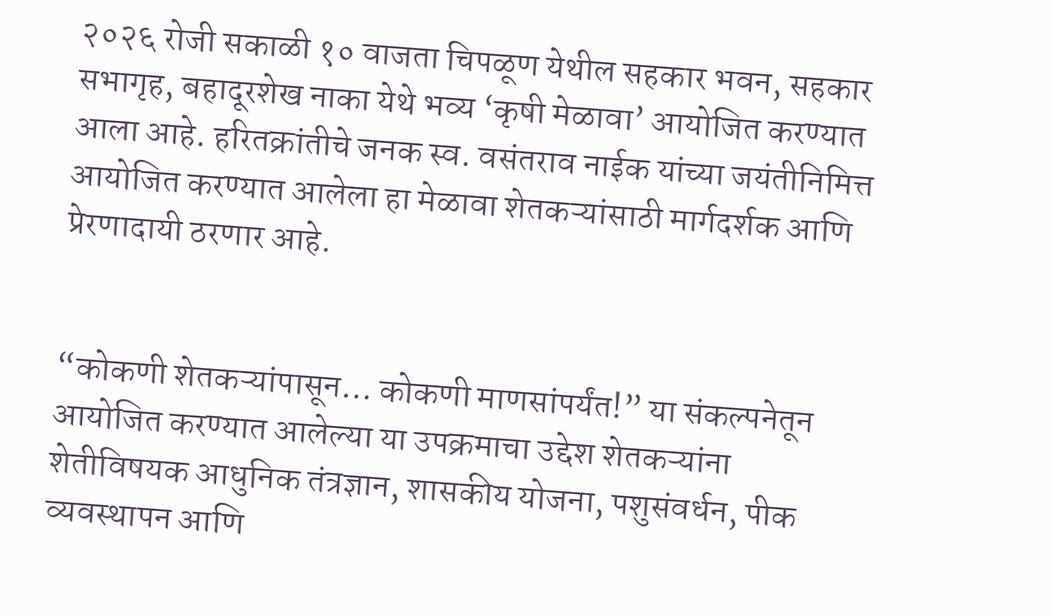२०२६ रोजी सकाळी १० वाजता चिपळूण येथील सहकार भवन, सहकार सभागृह, बहादूरशेख नाका येथे भव्य ‘कृषी मेळावा’ आयोजित करण्यात आला आहे. हरितक्रांतीचे जनक स्व. वसंतराव नाईक यांच्या जयंतीनिमित्त आयोजित करण्यात आलेला हा मेळावा शेतकऱ्यांसाठी मार्गदर्शक आणि प्रेरणादायी ठरणार आहे.


“कोकणी शेतकऱ्यांपासून… कोकणी माणसांपर्यंत!” या संकल्पनेतून आयोजित करण्यात आलेल्या या उपक्रमाचा उद्देश शेतकऱ्यांना शेतीविषयक आधुनिक तंत्रज्ञान, शासकीय योजना, पशुसंवर्धन, पीक व्यवस्थापन आणि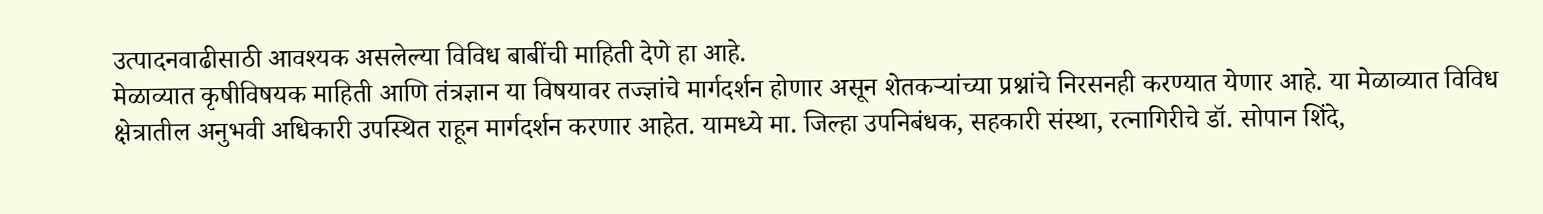उत्पादनवाढीसाठी आवश्यक असलेल्या विविध बाबींची माहिती देणे हा आहे.
मेळाव्यात कृषीविषयक माहिती आणि तंत्रज्ञान या विषयावर तज्ज्ञांचे मार्गदर्शन होणार असून शेतकऱ्यांच्या प्रश्नांचे निरसनही करण्यात येणार आहे. या मेळाव्यात विविध क्षेत्रातील अनुभवी अधिकारी उपस्थित राहून मार्गदर्शन करणार आहेत. यामध्ये मा. जिल्हा उपनिबंधक, सहकारी संस्था, रत्नागिरीचे डॉ. सोपान शिंदे,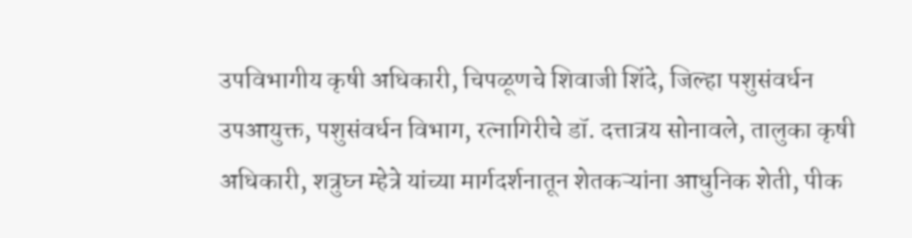उपविभागीय कृषी अधिकारी, चिपळूणचे शिवाजी शिंदे, जिल्हा पशुसंवर्धन उपआयुक्त, पशुसंवर्धन विभाग, रत्नागिरीचे डॉ. दत्तात्रय सोनावले, तालुका कृषी अधिकारी, शत्रुघ्न म्हेत्रे यांच्या मार्गदर्शनातून शेतकऱ्यांना आधुनिक शेती, पीक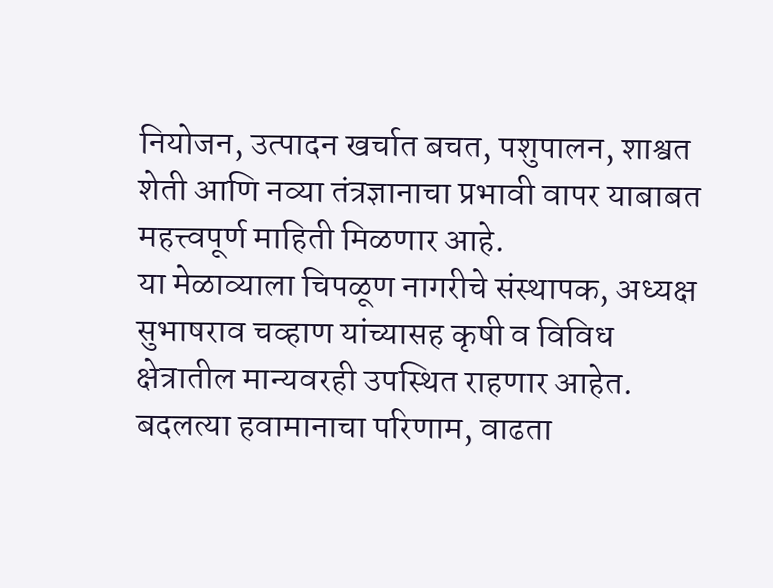नियोजन, उत्पादन खर्चात बचत, पशुपालन, शाश्वत शेती आणि नव्या तंत्रज्ञानाचा प्रभावी वापर याबाबत महत्त्वपूर्ण माहिती मिळणार आहे.
या मेळाव्याला चिपळूण नागरीचे संस्थापक, अध्यक्ष सुभाषराव चव्हाण यांच्यासह कृषी व विविध क्षेत्रातील मान्यवरही उपस्थित राहणार आहेत.
बदलत्या हवामानाचा परिणाम, वाढता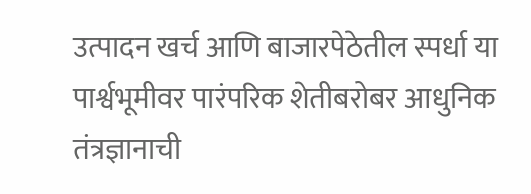उत्पादन खर्च आणि बाजारपेठेतील स्पर्धा या पार्श्वभूमीवर पारंपरिक शेतीबरोबर आधुनिक तंत्रज्ञानाची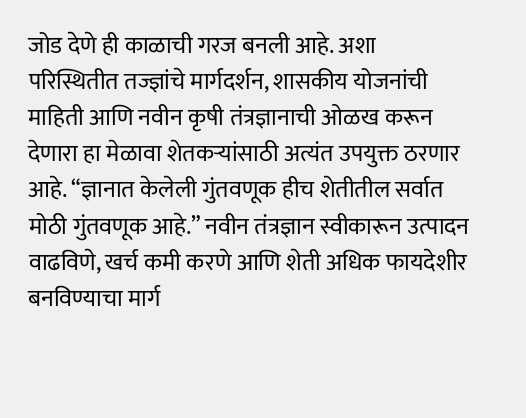जोड देणे ही काळाची गरज बनली आहे. अशा परिस्थितीत तज्ज्ञांचे मार्गदर्शन, शासकीय योजनांची माहिती आणि नवीन कृषी तंत्रज्ञानाची ओळख करून देणारा हा मेळावा शेतकऱ्यांसाठी अत्यंत उपयुक्त ठरणार आहे. “ज्ञानात केलेली गुंतवणूक हीच शेतीतील सर्वात मोठी गुंतवणूक आहे.” नवीन तंत्रज्ञान स्वीकारून उत्पादन वाढविणे, खर्च कमी करणे आणि शेती अधिक फायदेशीर बनविण्याचा मार्ग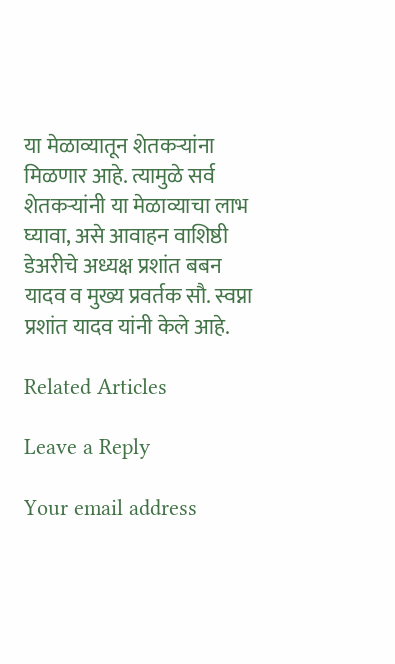या मेळाव्यातून शेतकऱ्यांना मिळणार आहे. त्यामुळे सर्व शेतकऱ्यांनी या मेळाव्याचा लाभ घ्यावा, असे आवाहन वाशिष्ठी डेअरीचे अध्यक्ष प्रशांत बबन यादव व मुख्य प्रवर्तक सौ. स्वप्ना प्रशांत यादव यांनी केले आहे.

Related Articles

Leave a Reply

Your email address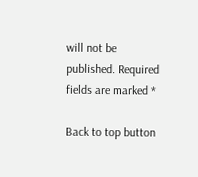will not be published. Required fields are marked *

Back to top button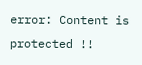error: Content is protected !!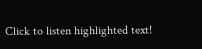Click to listen highlighted text!